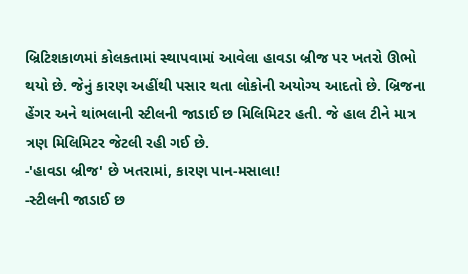બ્રિટિશકાળમાં કોલકતામાં સ્થાપવામાં આવેલા હાવડા બ્રીજ પર ખતરો ઊભો થયો છે. જેનું કારણ અહીંથી પસાર થતા લોકોની અયોગ્ય આદતો છે. બ્રિજના હેંગર અને થાંભલાની સ્ટીલની જાડાઈ છ મિલિમિટર હતી. જે હાલ ટીને માત્ર ત્રણ મિલિમિટર જેટલી રહી ગઈ છે.
-'હાવડા બ્રીજ' છે ખતરામાં, કારણ પાન-મસાલા!
-સ્ટીલની જાડાઈ છ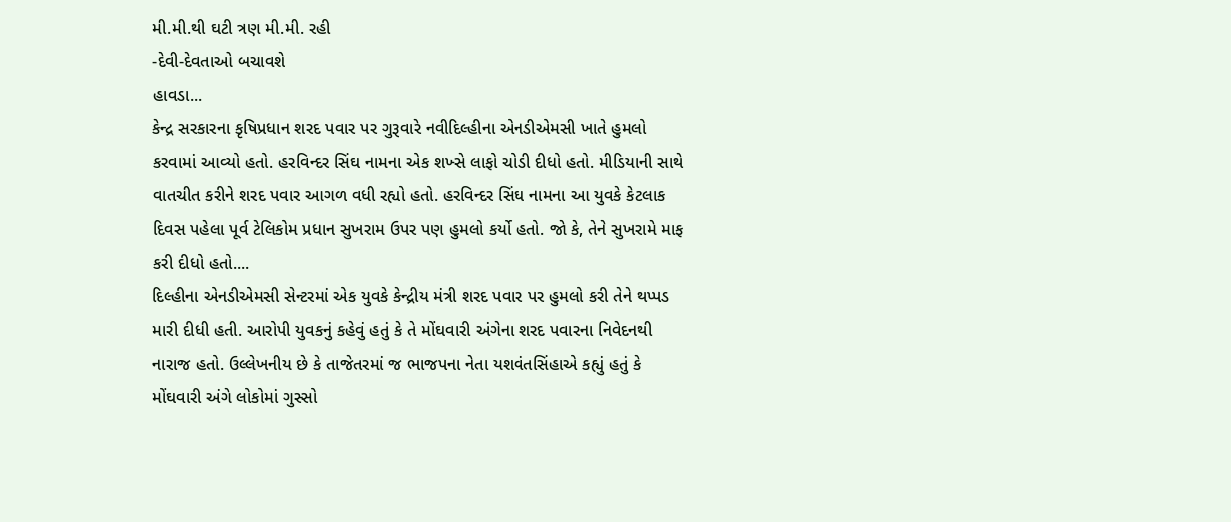મી.મી.થી ઘટી ત્રણ મી.મી. રહી
-દેવી-દેવતાઓ બચાવશે
હાવડા...
કેન્દ્ર સરકારના કૃષિપ્રધાન શરદ પવાર પર ગુરૂવારે નવીદિલ્હીના એનડીએમસી ખાતે હુમલો કરવામાં આવ્યો હતો. હરવિન્દર સિંઘ નામના એક શખ્સે લાફો ચોડી દીધો હતો. મીડિયાની સાથે વાતચીત કરીને શરદ પવાર આગળ વધી રહ્યો હતો. હરવિન્દર સિંઘ નામના આ યુવકે કેટલાક દિવસ પહેલા પૂર્વ ટેલિકોમ પ્રધાન સુખરામ ઉપર પણ હુમલો કર્યો હતો. જો કે, તેને સુખરામે માફ કરી દીધો હતો....
દિલ્હીના એનડીએમસી સેન્ટરમાં એક યુવકે કેન્દ્રીય મંત્રી શરદ પવાર પર હુમલો કરી તેને થપ્પડ મારી દીધી હતી. આરોપી યુવકનું કહેવું હતું કે તે મોંઘવારી અંગેના શરદ પવારના નિવેદનથી નારાજ હતો. ઉલ્લેખનીય છે કે તાજેતરમાં જ ભાજપના નેતા યશવંતસિંહાએ કહ્યું હતું કે મોંઘવારી અંગે લોકોમાં ગુસ્સો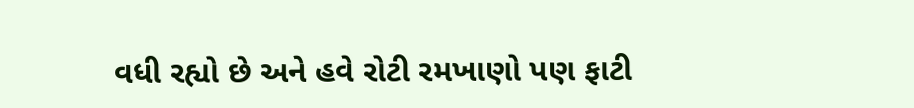વધી રહ્યો છે અને હવે રોટી રમખાણો પણ ફાટી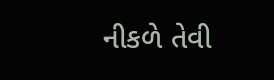નીકળે તેવી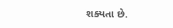શક્યતા છે.